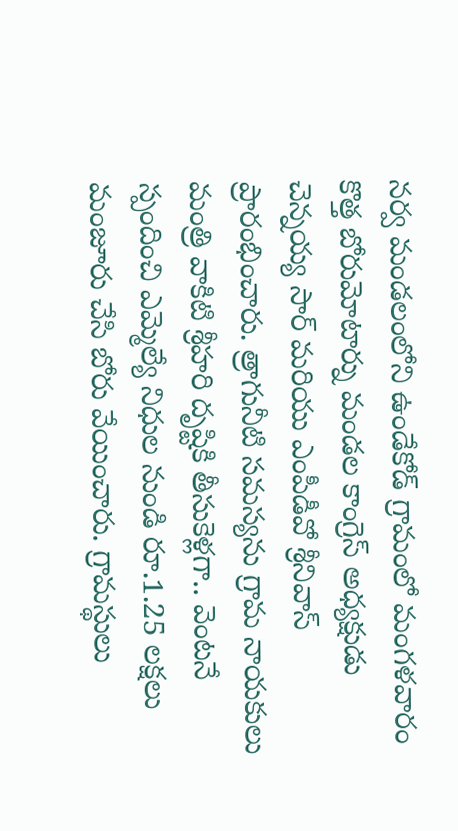నర్వ మండలంలోని ఉండేకోడ్ గ్రామంలో మంగళవారం కొత్త బోరుమోటార్ను మండల కాంగ్రెస్ అధ్యక్షుడు చెన్నయ్య సార్ మరియు ఎంపీడీవో శ్రీనివాస్ ప్రారంభించారు. త్రాగునీటి సమస్యను గ్రామ నాయకులు మంత్రి వాకిటి శ్రీహరి దృష్టికి తీసుకెళ్లగా.. వెంటనే స్పందించి ఎమ్మెల్యే నిధుల నుండి రూ.1.25 లక్షలు మంజూరు చేసి బోరు వేయించారు. గ్రామస్థులు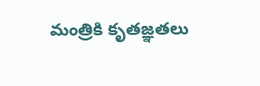మంత్రికి కృతజ్ఞతలు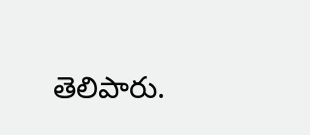తెలిపారు.